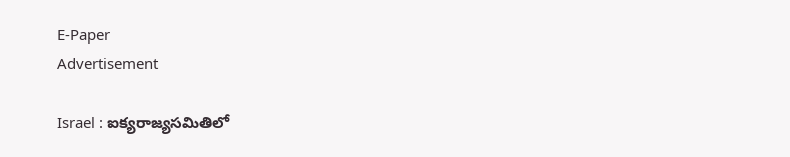E-Paper
Advertisement

Israel : ఐక్యరాజ్యసమితిలో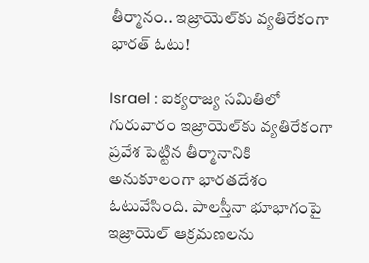తీర్మానం.. ఇజ్రాయెల్‌కు వ్యతిరేకంగా భారత్ ఓటు!

Israel : ఐక్యరాజ్య సమితిలో గురువారం ఇజ్రాయెల్‌కు వ్యతిరేకంగా ప్రవేశ పెట్టిన తీర్మానానికి అనుకూలంగా భారతదేశం ఓటువేసింది. పాలస్తీనా భూభాగంపై ఇజ్రాయెల్ ఆక్రమణలను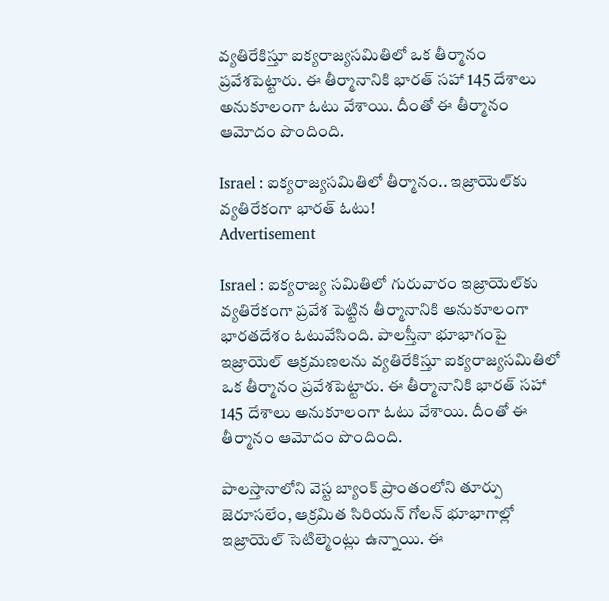వ్యతిరేకిస్తూ ఐక్యరాజ్యసమితిలో ఒక తీర్మానం ప్రవేశపెట్టారు. ఈ తీర్మానానికి భారత్ సహా 145 దేశాలు అనుకూలంగా ఓటు వేశాయి. దీంతో ఈ తీర్మానం ఆమోదం పొందింది.

Israel : ఐక్యరాజ్యసమితిలో తీర్మానం.. ఇజ్రాయెల్‌కు వ్యతిరేకంగా భారత్ ఓటు!
Advertisement

Israel : ఐక్యరాజ్య సమితిలో గురువారం ఇజ్రాయెల్‌కు వ్యతిరేకంగా ప్రవేశ పెట్టిన తీర్మానానికి అనుకూలంగా భారతదేశం ఓటువేసింది. పాలస్తీనా భూభాగంపై ఇజ్రాయెల్ ఆక్రమణలను వ్యతిరేకిస్తూ ఐక్యరాజ్యసమితిలో ఒక తీర్మానం ప్రవేశపెట్టారు. ఈ తీర్మానానికి భారత్ సహా 145 దేశాలు అనుకూలంగా ఓటు వేశాయి. దీంతో ఈ తీర్మానం ఆమోదం పొందింది.

పాలస్తానాలోని వెస్ట బ్యాంక్ ప్రాంతంలోని తూర్పు జెరూసలేం, ఆక్రమిత సిరియన్ గోలన్‌ భూభాగాల్లో ఇజ్రాయెల్ సెటిల్మెంట్లు ఉన్నాయి. ఈ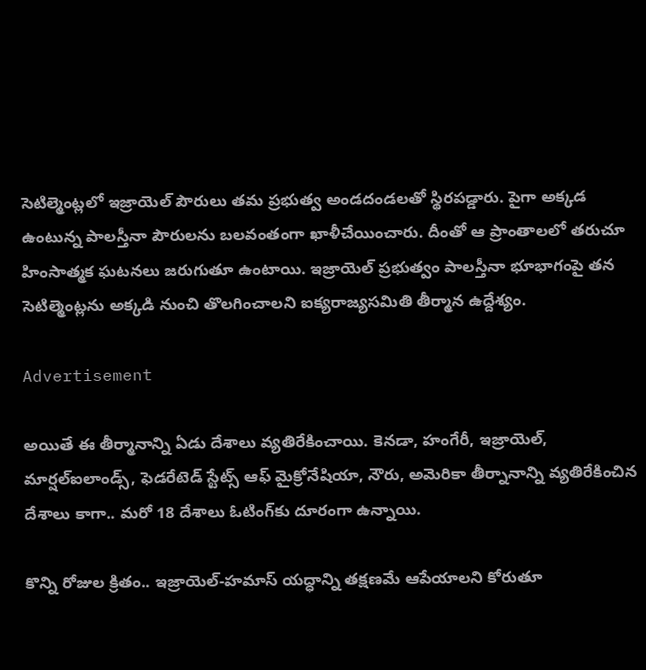సెటిల్మెంట్లలో ఇజ్రాయెల్ పౌరులు తమ ప్రభుత్వ అండదండలతో స్థిరపడ్డారు. పైగా అక్కడ ఉంటున్న పాలస్తీనా పౌరులను బలవంతంగా ఖాళీచేయించారు. దీంతో ఆ ప్రాంతాలలో తరుచూ హింసాత్మక ఘటనలు జరుగుతూ ఉంటాయి. ఇజ్రాయెల్ ప్రభుత్వం పాలస్తీనా భూభాగంపై తన సెటిల్మెంట్లను అక్కడి నుంచి తొలగించాలని ఐక్యరాజ్యసమితి తీర్మాన ఉద్దేశ్యం.

Advertisement

అయితే ఈ తీర్మానాన్ని ఏడు దేశాలు వ్యతిరేకించాయి. కెనడా, హంగేరీ, ఇజ్రాయెల్‌, మార్షల్‌ఐలాండ్స్‌, ఫెడరేటెడ్‌ స్టేట్స్‌ ఆఫ్‌ మైక్రోనేషియా, నౌరు, అమెరికా తీర్నానాన్ని వ్యతిరేకించిన దేశాలు కాగా.. మరో 18 దేశాలు ఓటింగ్‌కు దూరంగా ఉన్నాయి.

కొన్ని రోజుల క్రితం.. ఇజ్రాయెల్‌-హమాస్‌ యద్ధాన్ని తక్షణమే ఆపేయాలని కోరుతూ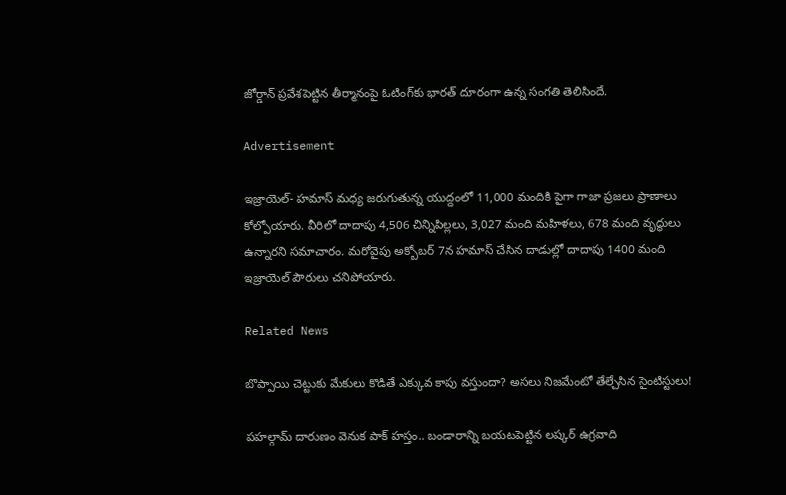జోర్డాన్‌ ప్రవేశపెట్టిన తీర్మానంపై ఓటింగ్‌కు భారత్‌ దూరంగా ఉన్న సంగతి తెలిసిందే.

Advertisement

ఇజ్రాయెల్- హమాస్ మధ్య జరుగుతున్న యుద్దంలో 11,000 మందికి పైగా గాజా ప్రజలు ప్రాణాలు కోల్పోయారు. వీరిలో దాదాపు 4,506 చిన్నిపిల్లలు, 3,027 మంది మహిళలు, 678 మంది వృద్ధులు ఉన్నారని సమాచారం. మరోవైపు అక్బోబర్ 7న హమాస్ చేసిన దాడుల్లో దాదాపు 1400 మంది ఇజ్రాయెల్ పౌరులు చనిపోయారు.

Related News

బొప్పాయి చెట్టుకు మేకులు కొడితే ఎక్కువ కాపు వస్తుందా? అసలు నిజమేంటో తేల్చేసిన సైంటిస్టులు!

పహల్గామ్ దారుణం వెనుక పాక్ హస్తం.. బండారాన్ని బయటపెట్టిన లష్కర్ ఉగ్రవాది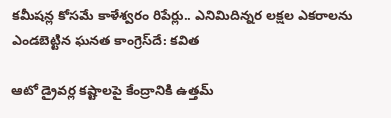కమీషన్ల కోసమే కాళేశ్వరం రిపేర్లు.. ఎనిమిదిన్నర లక్షల ఎకరాలను ఎండబెట్టిన ఘనత కాంగ్రెస్‌దే: కవిత

ఆటో డ్రైవర్ల కష్టాలపై కేంద్రానికి ఉత్తమ్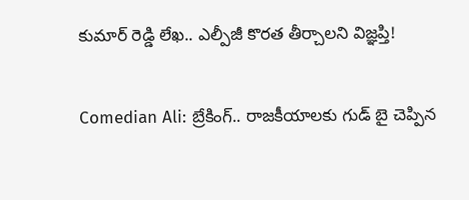కుమార్ రెడ్డి లేఖ.. ఎల్పీజీ కొరత తీర్చాలని విజ్ఞ‌ప్తి!

Comedian Ali: బ్రేకింగ్.. రాజకీయాలకు గుడ్ బై చెప్పిన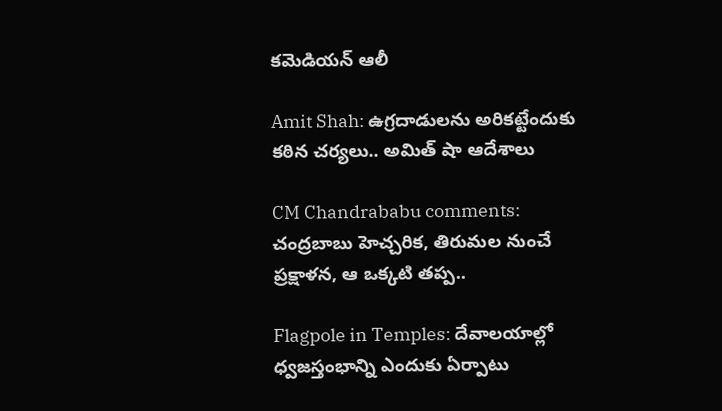కమెడియన్ ఆలీ

Amit Shah: ఉగ్రదాడులను అరికట్టేందుకు కఠిన చర్యలు.. అమిత్ షా ఆదేశాలు

CM Chandrababu comments: చంద్రబాబు హెచ్చరిక, తిరుమల నుంచే ప్రక్షాళన, ఆ ఒక్కటి తప్ప..

Flagpole in Temples: దేవాలయాల్లో ధ్వజస్తంభాన్ని ఎందుకు ఏర్పాటు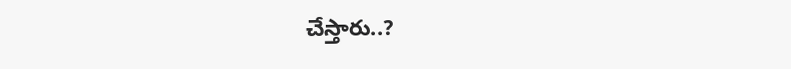చేస్తారు..?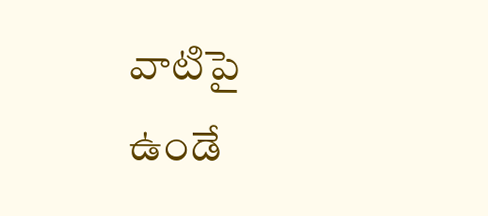వాటిపై ఉండే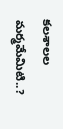కలశాలల మర్మమేమిటి..?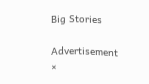Big Stories

Advertisement
×